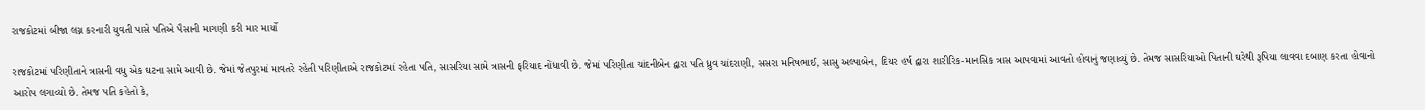રાજકોટમાં બીજા લગ્ન કરનારી યુવતી પાસે પતિએ પૈસાની માગણી કરી માર માર્યો

રાજકોટમાં પરિણીતાને ત્રાસની વધુ એક ઘટના સામે આવી છે. જેમાં જેતપુરમાં માવતરે રહેતી પરિણીતાએ રાજકોટમાં રહેતા પતિ, સાસરિયા સામે ત્રાસની ફરિયાદ નોંધાવી છે. જેમાં પરિણીતા ચાંદનીબેન દ્વારા પતિ ધ્રુવ ચાંદરાણી, સસરા મનિષભાઈ, સાસુ અલ્પાબેન, દિયર હર્ષ દ્વારા શારીરિક-માનસિક ત્રાસ આપવામાં આવતો હોવાનું જણાવ્યું છે. તેમજ સાસરિયાઓ પિતાની ઘરેથી રૂપિયા લાવવા દબાણ કરતા હોવાનો આરોપ લગાવ્યો છે. તેમજ પતિ કહેતો કે,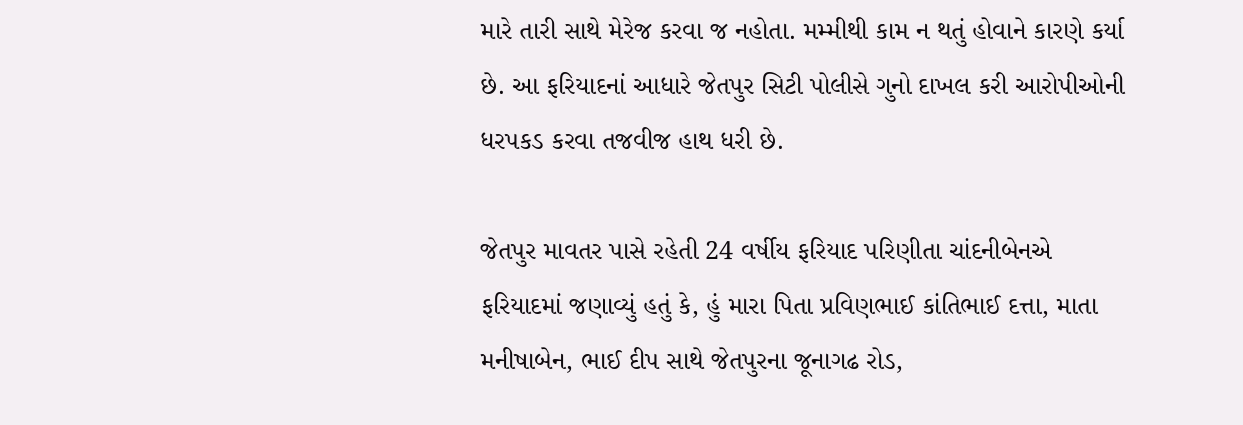મારે તારી સાથે મેરેજ કરવા જ નહોતા. મમ્મીથી કામ ન થતું હોવાને કારણે કર્યા છે. આ ફરિયાદનાં આધારે જેતપુર સિટી પોલીસે ગુનો દાખલ કરી આરોપીઓની ધરપકડ કરવા તજવીજ હાથ ધરી છે.

જેતપુર માવતર પાસે રહેતી 24 વર્ષીય ફરિયાદ પરિણીતા ચાંદનીબેનએ ફરિયાદમાં જણાવ્યું હતું કે, હું મારા પિતા પ્રવિણભાઈ કાંતિભાઈ દત્તા, માતા મનીષાબેન, ભાઈ દીપ સાથે જેતપુરના જૂનાગઢ રોડ,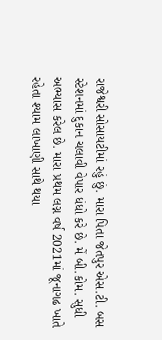રાજેશ્વરી સોસાયટીમાં રહું છું. મારા પિતા જેતપુર એસ.ટી. બસ સ્ટેશનમાં દુકાન ચલાવી વેપાર ધંધો કરે છે. મેં બી.કોમ. સુધી અભ્યાસ કરેલ છે. મારા પ્રથમ લગ્ન વર્ષ 2021માં જૂનાગઢ ખાતે રહેતા શ્યામ લાખાણી સાથે થયા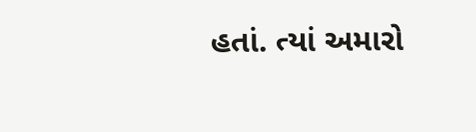હતાં. ત્યાં અમારો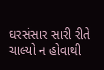ઘરસંસાર સારી રીતે ચાલ્યો ન હોવાથી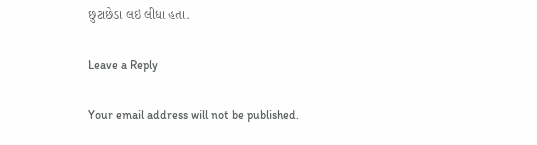છુટાછેડા લઇ લીધા હતા.

Leave a Reply

Your email address will not be published.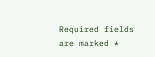Required fields are marked *